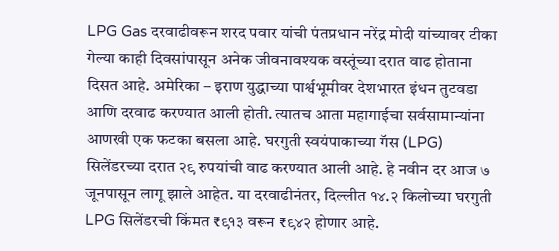LPG Gas दरवाढीवरून शरद पवार यांची पंतप्रधान नरेंद्र मोदी यांच्यावर टीका
गेल्या काही दिवसांपासून अनेक जीवनावश्यक वस्तूंच्या दरात वाढ होताना दिसत आहे. अमेरिका – इराण युद्धाच्या पार्श्वभूमीवर देशभारत इंधन तुटवडा आणि दरवाढ करण्यात आली होती. त्यातच आता महागाईचा सर्वसामान्यांना आणखी एक फटका बसला आहे. घरगुती स्वयंपाकाच्या गॅस (LPG) सिलेंडरच्या दरात २९ रुपयांची वाढ करण्यात आली आहे. हे नवीन दर आज ७ जूनपासून लागू झाले आहेत. या दरवाढीनंतर, दिल्लीत १४.२ किलोच्या घरगुती LPG सिलेंडरची किंमत ₹९१३ वरून ₹९४२ होणार आहे.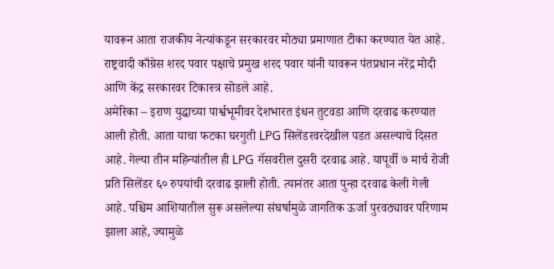यावरून आता राजकीय नेत्यांकडून सरकारवर मोठ्या प्रमाणात टीका करण्यात येत आहे. राष्ट्रवादी काँग्रेस शरद पवार पक्षाचे प्रमुख शरद पवार यांनी यावरून पंतप्रधान नरेंद्र मोदी आणि केंद्र सरकारवर टिकास्त्र सोडले आहे.
अमेरिका – इराण युद्धाच्या पार्श्वभूमीवर देशभारत इंधन तुटवडा आणि दरवाढ करण्यात आली होती. आता याचा फटका घरगुती LPG सिलेंडरवरदेखील पडत असल्याचे दिसत आहे. गेल्या तीन महिन्यांतील ही LPG गॅसवरील दुसरी दरवाढ आहे. यापूर्वी ७ मार्च रोजी प्रति सिलेंडर ६० रुपयांची दरवाढ झाली होती. त्यानंतर आता पुन्हा दरवाढ केली गेली आहे. पश्चिम आशियातील सुरू असलेल्या संघर्षामुळे जागतिक ऊर्जा पुरवठ्यावर परिणाम झाला आहे, ज्यामुळे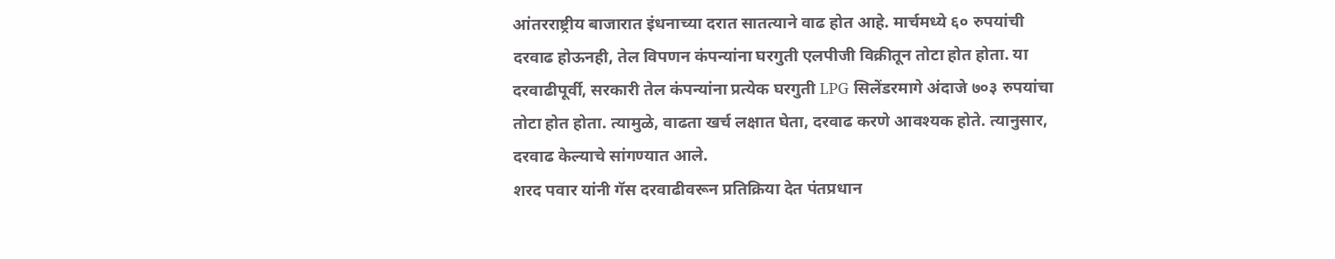आंतरराष्ट्रीय बाजारात इंधनाच्या दरात सातत्याने वाढ होत आहे. मार्चमध्ये ६० रुपयांची दरवाढ होऊनही, तेल विपणन कंपन्यांना घरगुती एलपीजी विक्रीतून तोटा होत होता. या दरवाढीपूर्वी, सरकारी तेल कंपन्यांना प्रत्येक घरगुती LPG सिलेंडरमागे अंदाजे ७०३ रुपयांचा तोटा होत होता. त्यामुळे, वाढता खर्च लक्षात घेता, दरवाढ करणे आवश्यक होते. त्यानुसार, दरवाढ केल्याचे सांगण्यात आले.
शरद पवार यांनी गॅस दरवाढीवरून प्रतिक्रिया देत पंतप्रधान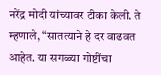नरेंद्र मोदी यांच्यावर टीका केली. ते म्हणाले, “सातत्याने हे दर वाढवत आहेत. या सगळ्या गोष्टींचा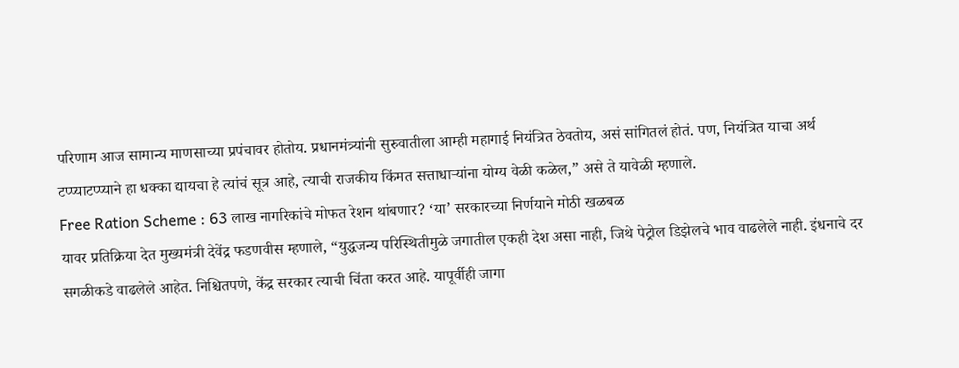परिणाम आज सामान्य माणसाच्या प्रपंचावर होतोय. प्रधानमंत्र्यांनी सुरुवातीला आम्ही महागाई नियंत्रित ठेवतोय, असं सांगितलं होतं. पण, नियंत्रित याचा अर्थ टप्प्याटप्प्याने हा धक्का द्यायचा हे त्यांचं सूत्र आहे, त्याची राजकीय किंमत सत्ताधाऱ्यांना योग्य वेळी कळेल,” असे ते यावेळी म्हणाले.
Free Ration Scheme : 63 लाख नागरिकांचे मोफत रेशन थांबणार? ‘या’ सरकारच्या निर्णयाने मोठी खळबळ
यावर प्रतिक्रिया देत मुख्यमंत्री देवेंद्र फडणवीस म्हणाले, “युद्धजन्य परिस्थितीमुळे जगातील एकही देश असा नाही, जिथे पेट्रोल डिझेलचे भाव वाढलेले नाही. इंधनाचे दर सगळीकडे वाढलेले आहेत. निश्चितपणे, केंद्र सरकार त्याची चिंता करत आहे. यापूर्वीही जागा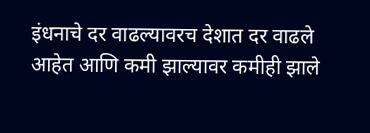इंधनाचे दर वाढल्यावरच देशात दर वाढले आहेत आणि कमी झाल्यावर कमीही झाले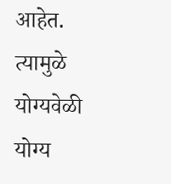आहेत. त्यामुळे योग्यवेळी योग्य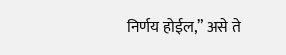निर्णय होईल,” असे ते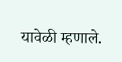यावेळी म्हणाले.